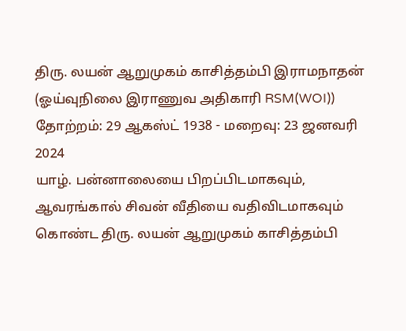திரு. லயன் ஆறுமுகம் காசித்தம்பி இராமநாதன்
(ஓய்வுநிலை இராணுவ அதிகாரி RSM(WOI))
தோற்றம்: 29 ஆகஸ்ட் 1938 - மறைவு: 23 ஜனவரி 2024
யாழ். பன்னாலையை பிறப்பிடமாகவும், ஆவரங்கால் சிவன் வீதியை வதிவிடமாகவும் கொண்ட திரு. லயன் ஆறுமுகம் காசித்தம்பி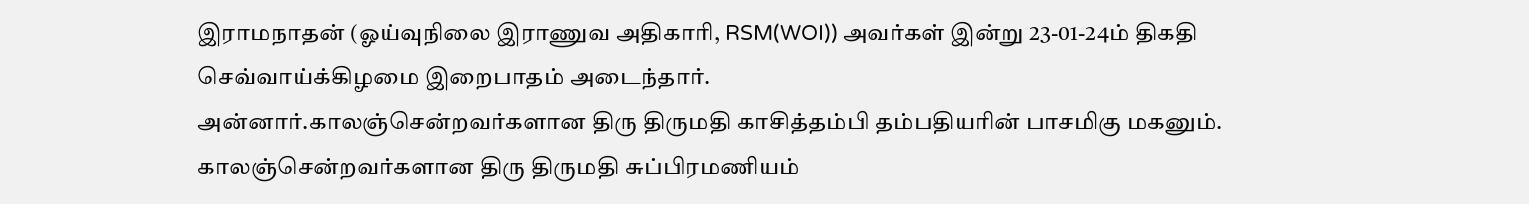இராமநாதன் (ஓய்வுநிலை இராணுவ அதிகாரி, RSM(WOI)) அவர்கள் இன்று 23-01-24ம் திகதி செவ்வாய்க்கிழமை இறைபாதம் அடைந்தார்.
அன்னார்.காலஞ்சென்றவர்களான திரு திருமதி காசித்தம்பி தம்பதியரின் பாசமிகு மகனும்.
காலஞ்சென்றவர்களான திரு திருமதி சுப்பிரமணியம்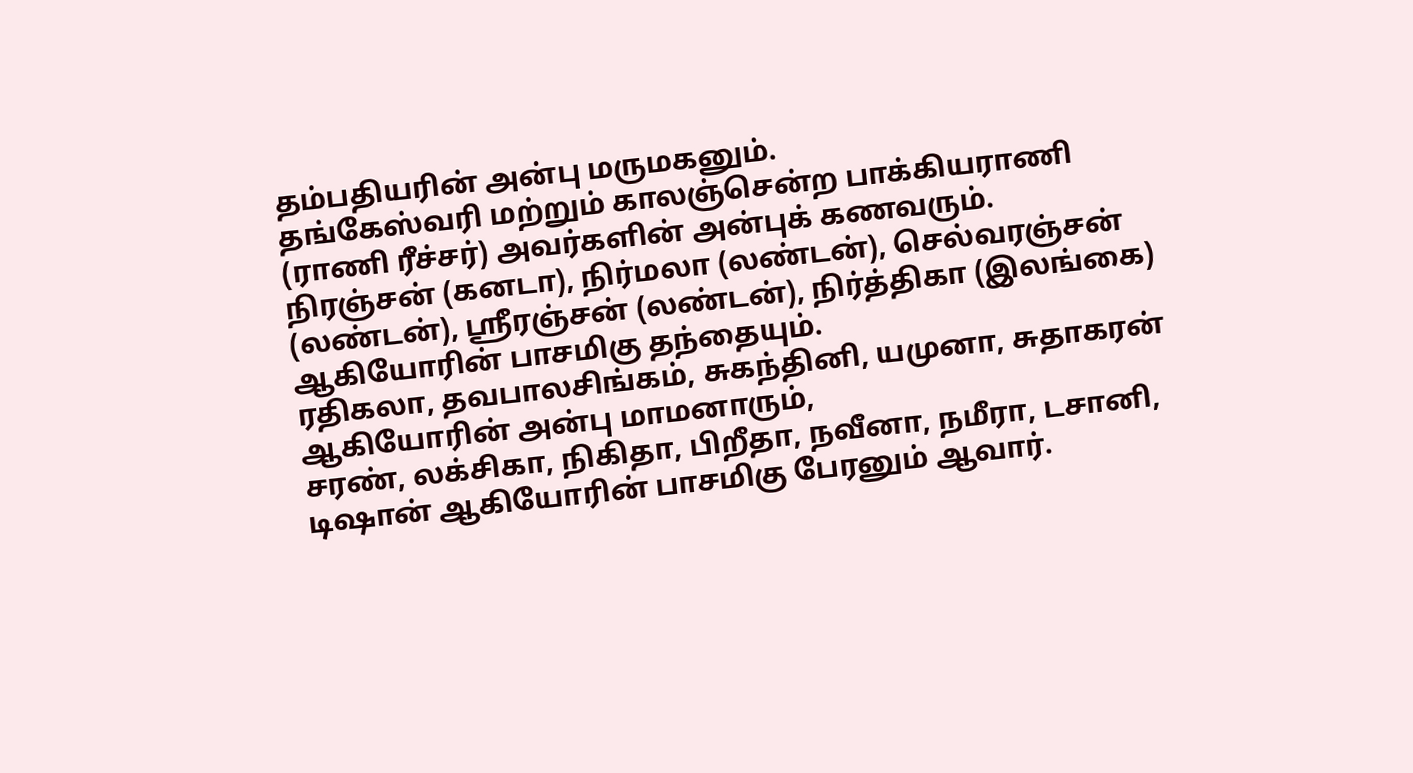தம்பதியரின் அன்பு மருமகனும்.
தங்கேஸ்வரி மற்றும் காலஞ்சென்ற பாக்கியராணி (ராணி ரீச்சர்) அவர்களின் அன்புக் கணவரும்.
நிரஞ்சன் (கனடா), நிர்மலா (லண்டன்), செல்வரஞ்சன் (லண்டன்), ஶ்ரீரஞ்சன் (லண்டன்), நிர்த்திகா (இலங்கை) ஆகியோரின் பாசமிகு தந்தையும்.
ரதிகலா, தவபாலசிங்கம், சுகந்தினி, யமுனா, சுதாகரன் ஆகியோரின் அன்பு மாமனாரும்,
சரண், லக்சிகா, நிகிதா, பிறீதா, நவீனா, நமீரா, டசானி, டிஷான் ஆகியோரின் பாசமிகு பேரனும் ஆவார்.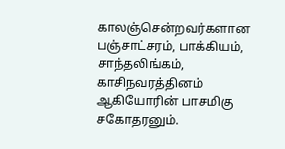காலஞ்சென்றவர்களான பஞ்சாட்சரம், பாக்கியம், சாந்தலிங்கம், காசிநவரத்தினம் ஆகியோரின் பாசமிகு சகோதரனும்.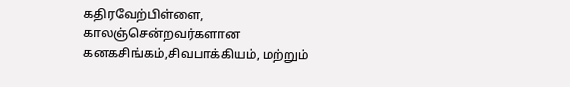கதிரவேற்பிள்ளை, காலஞ்சென்றவர்களான கனகசிங்கம்,சிவபாக்கியம், மற்றும்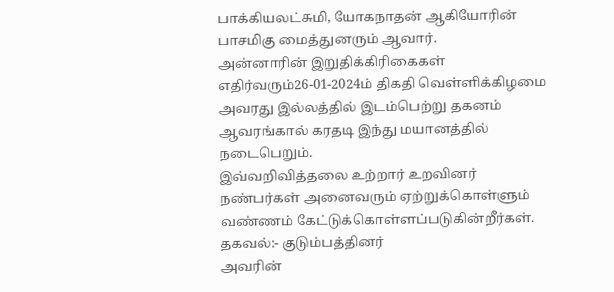பாக்கியலட்சுமி, யோகநாதன் ஆகியோரின் பாசமிகு மைத்துனரும் ஆவார்.
அன்னாரின் இறுதிக்கிரிகைகள் எதிர்வரும்26-01-2024ம் திகதி வெள்ளிக்கிழமை அவரது இல்லத்தில் இடம்பெற்று தகனம் ஆவரங்கால் கரதடி இந்து மயானத்தில் நடைபெறும்.
இவ்வறிவித்தலை உற்றார் உறவினர் நண்பர்கள் அனைவரும் ஏற்றுக்கொள்ளும் வண்ணம் கேட்டுக்கொள்ளப்படுகின்றீர்கள்.
தகவல்:- குடும்பத்தினர்
அவரின்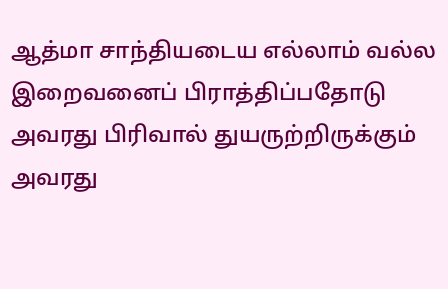ஆத்மா சாந்தியடைய எல்லாம் வல்ல இறைவனைப் பிராத்திப்பதோடு அவரது பிரிவால் துயருற்றிருக்கும் அவரது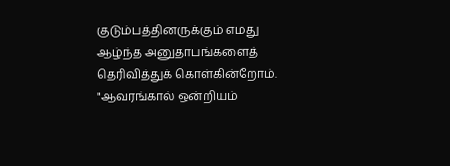குடும்பத்தினருக்கும் எமது ஆழ்ந்த அனுதாபங்களைத் தெரிவித்துக் கொள்கின்றோம்.
"ஆவரங்கால் ஒன்றியம்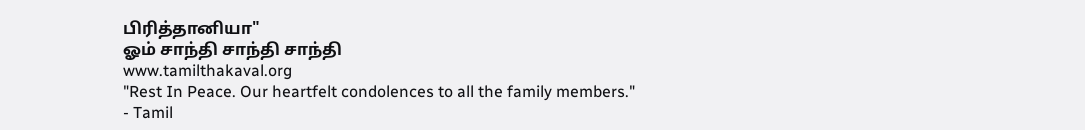பிரித்தானியா"
ஓம் சாந்தி சாந்தி சாந்தி
www.tamilthakaval.org
"Rest In Peace. Our heartfelt condolences to all the family members."
- Tamil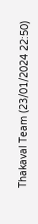Thakaval Team (23/01/2024 22:50)